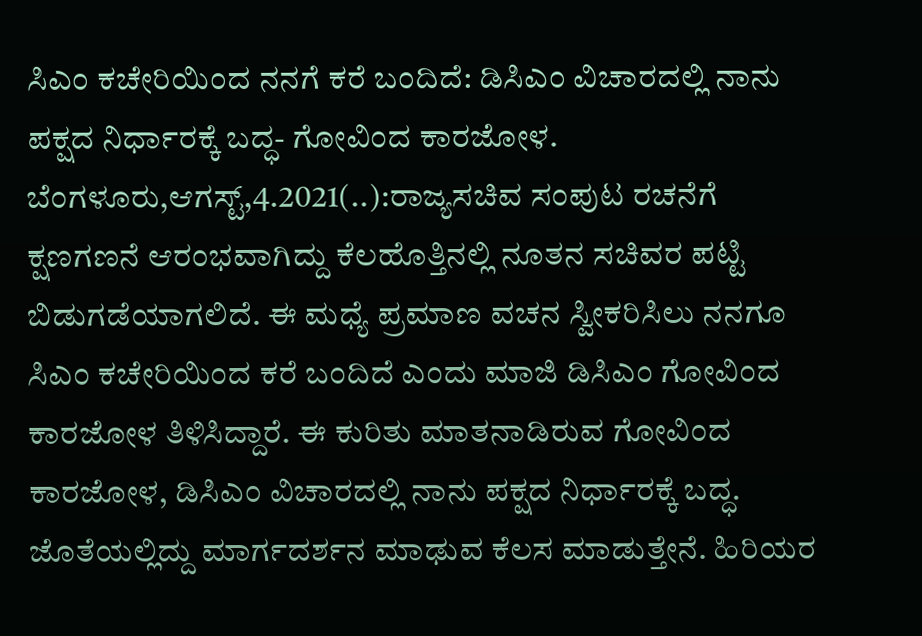ಸಿಎಂ ಕಚೇರಿಯಿಂದ ನನಗೆ ಕರೆ ಬಂದಿದೆ: ಡಿಸಿಎಂ ವಿಚಾರದಲ್ಲಿ ನಾನು ಪಕ್ಷದ ನಿರ್ಧಾರಕ್ಕೆ ಬದ್ಧ- ಗೋವಿಂದ ಕಾರಜೋಳ. ಬೆಂಗಳೂರು,ಆಗಸ್ಟ್,4.2021(..):ರಾಜ್ಯಸಚಿವ ಸಂಪುಟ ರಚನೆಗೆ ಕ್ಷಣಗಣನೆ ಆರಂಭವಾಗಿದ್ದು ಕೆಲಹೊತ್ತಿನಲ್ಲಿ ನೂತನ ಸಚಿವರ ಪಟ್ಟಿ ಬಿಡುಗಡೆಯಾಗಲಿದೆ. ಈ ಮಧ್ಯೆ ಪ್ರಮಾಣ ವಚನ ಸ್ವೀಕರಿಸಿಲು ನನಗೂ ಸಿಎಂ ಕಚೇರಿಯಿಂದ ಕರೆ ಬಂದಿದೆ ಎಂದು ಮಾಜಿ ಡಿಸಿಎಂ ಗೋವಿಂದ ಕಾರಜೋಳ ತಿಳಿಸಿದ್ದಾರೆ. ಈ ಕುರಿತು ಮಾತನಾಡಿರುವ ಗೋವಿಂದ ಕಾರಜೋಳ, ಡಿಸಿಎಂ ವಿಚಾರದಲ್ಲಿ ನಾನು ಪಕ್ಷದ ನಿರ್ಧಾರಕ್ಕೆ ಬದ್ಧ. ಜೊತೆಯಲ್ಲಿದ್ದು ಮಾರ್ಗದರ್ಶನ ಮಾಢುವ ಕೆಲಸ ಮಾಡುತ್ತೇನೆ. ಹಿರಿಯರ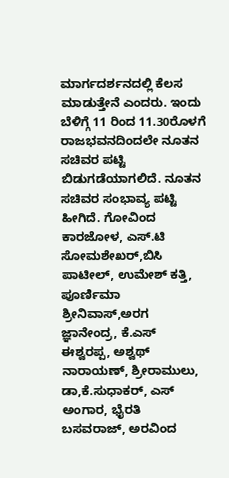ಮಾರ್ಗದರ್ಶನದಲ್ಲಿ ಕೆಲಸ ಮಾಡುತ್ತೇನೆ ಎಂದರು. ಇಂದು ಬೆಳಿಗ್ಗೆ 11 ರಿಂದ 11.30ರೊಳಗೆ ರಾಜಭವನದಿಂದಲೇ ನೂತನ ಸಚಿವರ ಪಟ್ಟಿ ಬಿಡುಗಡೆಯಾಗಲಿದೆ. ನೂತನ ಸಚಿವರ ಸಂಭಾವ್ಯ ಪಟ್ಟಿ ಹೀಗಿದೆ. ಗೋವಿಂದ ಕಾರಜೋಳ, ಎಸ್.ಟಿ ಸೋಮಶೇಖರ್,ಬಿಸಿ ಪಾಟೀಲ್, ಉಮೇಶ್ ಕತ್ತಿ, ಪೂರ್ಣಿಮಾ ಶ್ರೀನಿವಾಸ್,ಅರಗ ಜ್ಞಾನೇಂದ್ರ, ಕೆ.ಎಸ್ ಈಶ್ವರಪ್ಪ, ಅಶ್ವಥ್ ನಾರಾಯಣ್, ಶ್ರೀರಾಮುಲು, ಡಾ,ಕೆ.ಸುಧಾಕರ್, ಎಸ್ ಅಂಗಾರ, ಭೈರತಿ ಬಸವರಾಜ್, ಅರವಿಂದ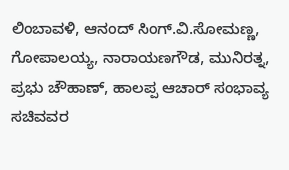ಲಿಂಬಾವಳಿ, ಆನಂದ್ ಸಿಂಗ್.ವಿ.ಸೋಮಣ್ಣ, ಗೋಪಾಲಯ್ಯ, ನಾರಾಯಣಗೌಡ, ಮುನಿರತ್ನ, ಪ್ರಭು ಚೌಹಾಣ್, ಹಾಲಪ್ಪ ಆಚಾರ್ ಸಂಭಾವ್ಯ ಸಚಿವವರ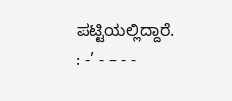ಪಟ್ಟಿಯಲ್ಲಿದ್ದಾರೆ. : -’ - – - -